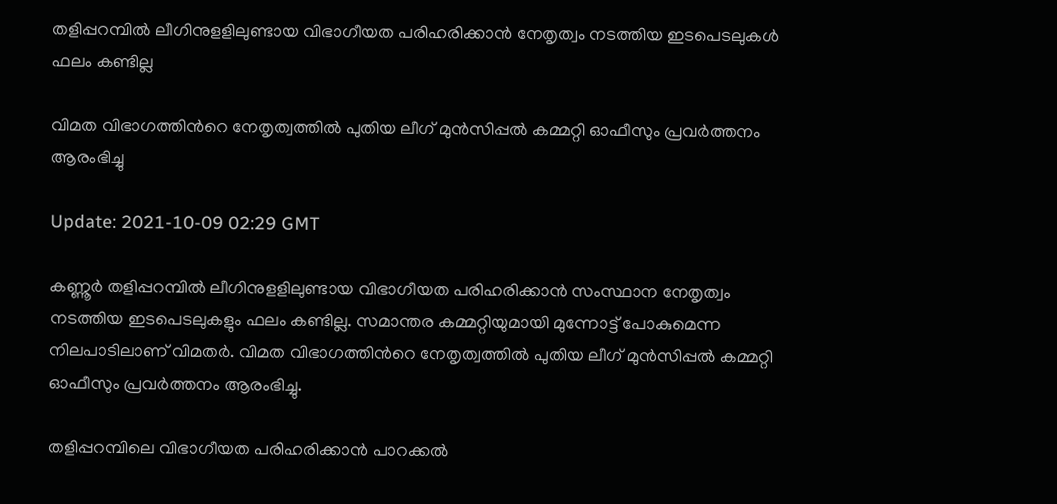തളിപ്പറമ്പില്‍ ലീഗിനുളളിലുണ്ടായ വിഭാഗീയത പരിഹരിക്കാന്‍ നേതൃത്വം നടത്തിയ ഇടപെടലുകള്‍ ഫലം കണ്ടില്ല

വിമത വിഭാഗത്തിന്‍റെ നേതൃത്വത്തില്‍ പുതിയ ലീഗ് മുന്‍സിപ്പല്‍ കമ്മറ്റി ഓഫീസും പ്രവർത്തനം ആരംഭിച്ചു

Update: 2021-10-09 02:29 GMT

കണ്ണൂര്‍ തളിപ്പറമ്പില്‍ ലീഗിനുളളിലുണ്ടായ വിഭാഗീയത പരിഹരിക്കാന്‍ സംസ്ഥാന നേതൃത്വം നടത്തിയ ഇടപെടലുകളും ഫലം കണ്ടില്ല. സമാന്തര കമ്മറ്റിയുമായി മുന്നോട്ട് പോകുമെന്ന നിലപാടിലാണ് വിമതർ. വിമത വിഭാഗത്തിന്‍റെ നേതൃത്വത്തില്‍ പുതിയ ലീഗ് മുന്‍സിപ്പല്‍ കമ്മറ്റി ഓഫീസും പ്രവർത്തനം ആരംഭിച്ചു.

തളിപ്പറമ്പിലെ വിഭാഗീയത പരിഹരിക്കാന്‍ പാറക്കല്‍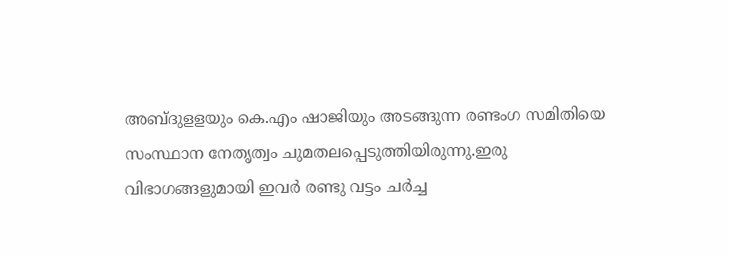അബ്ദുളളയും കെ.എം ഷാജിയും അടങ്ങുന്ന രണ്ടംഗ സമിതിയെ സംസ്ഥാന നേതൃത്വം ചുമതലപ്പെടുത്തിയിരുന്നു.ഇരു വിഭാഗങ്ങളുമായി ഇവര്‍ രണ്ടു വട്ടം ചര്‍ച്ച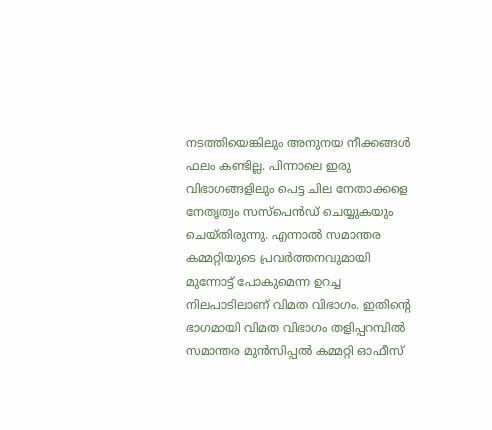നടത്തിയെങ്കിലും അനുനയ നീക്കങ്ങള്‍ ഫലം കണ്ടില്ല. പിന്നാലെ ഇരു വിഭാഗങ്ങളിലും പെട്ട ചില നേതാക്കളെ നേതൃത്വം സസ്പെന്‍ഡ് ചെയ്യുകയും ചെയ്തിരുന്നു. എന്നാല്‍ സമാന്തര കമ്മറ്റിയുടെ പ്രവര്‍ത്തനവുമായി മുന്നോട്ട് പോകുമെന്ന ഉറച്ച നിലപാടിലാണ് വിമത വിഭാഗം. ഇതിന്‍റെ ഭാഗമായി വിമത വിഭാഗം തളിപ്പറമ്പില്‍ സമാന്തര മുന്‍സിപ്പല്‍ കമ്മറ്റി ഓഫീസ്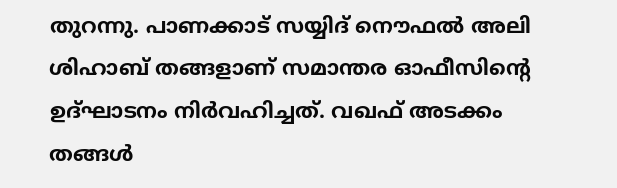തുറന്നു. പാണക്കാട് സയ്യിദ് നൌഫല്‍ അലി ശിഹാബ് തങ്ങളാണ് സമാന്തര ഓഫീസിന്‍റെ ഉദ്ഘാടനം നിര്‍വഹിച്ചത്. വഖഫ് അടക്കം തങ്ങള്‍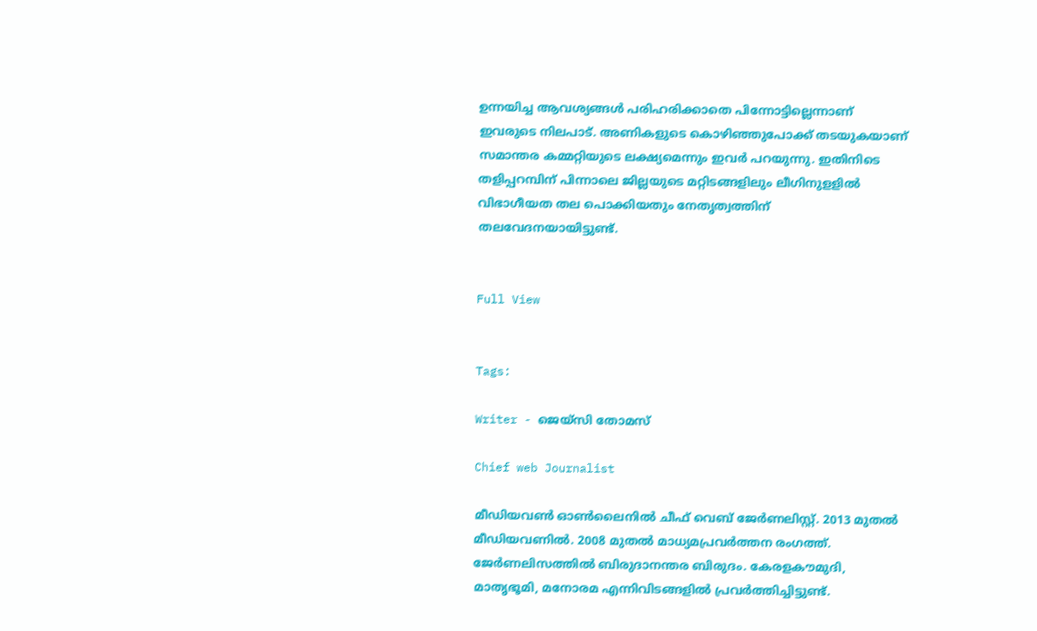ഉന്നയിച്ച ആവശ്യങ്ങള്‍ പരിഹരിക്കാതെ പിന്നോട്ടില്ലെന്നാണ് ഇവരുടെ നിലപാട്. അണികളുടെ കൊഴിഞ്ഞുപോക്ക് തടയുകയാണ് സമാന്തര കമ്മറ്റിയുടെ ലക്ഷ്യമെന്നും ഇവര്‍ പറയുന്നു. ഇതിനിടെ തളിപ്പറമ്പിന് പിന്നാലെ ജില്ലയുടെ മറ്റിടങ്ങളിലും ലീഗിനുളളില്‍ വിഭാഗീയത തല പൊക്കിയതും നേതൃത്വത്തിന് തലവേദനയായിട്ടുണ്ട്.


Full View


Tags:

Writer - ജെയ്സി തോമസ്

Chief web Journalist

മീഡിയവൺ ഓൺലൈനിൽ ചീഫ് വെബ് ജേർണലിസ്റ്റ്. 2013 മുതൽ മീഡിയവണിൽ. 2008 മുതൽ മാധ്യമപ്രവർത്തന രംഗത്ത്. ജേർണലിസത്തിൽ ബിരുദാനന്തര ബിരുദം. കേരളകൗമുദി, മാതൃഭൂമി, മനോരമ എന്നിവിടങ്ങളിൽ പ്രവർത്തിച്ചിട്ടുണ്ട്.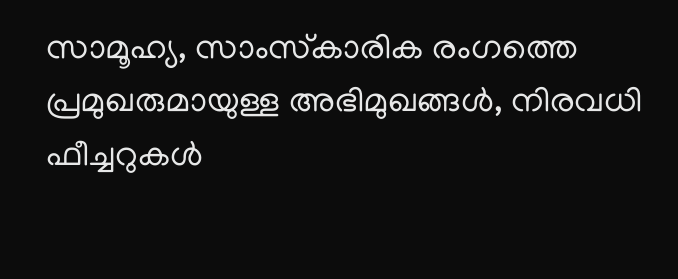സാമൂഹ്യ, സാംസ്‌കാരിക രംഗത്തെ പ്രമുഖരുമായുള്ള അഭിമുഖങ്ങൾ, നിരവധി ഫീച്ചറുകൾ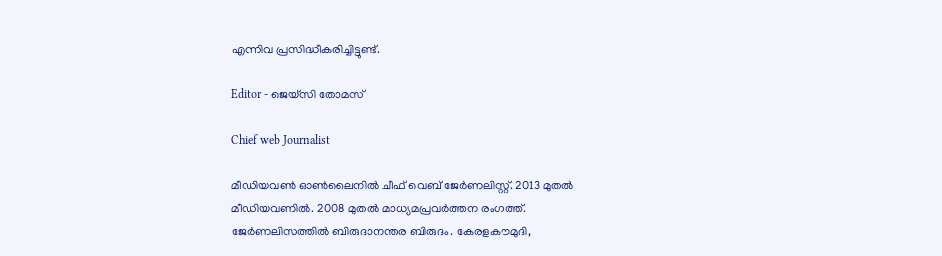എന്നിവ പ്രസിദ്ധീകരിച്ചിട്ടുണ്ട്.

Editor - ജെയ്സി തോമസ്

Chief web Journalist

മീഡിയവൺ ഓൺലൈനിൽ ചീഫ് വെബ് ജേർണലിസ്റ്റ്. 2013 മുതൽ മീഡിയവണിൽ. 2008 മുതൽ മാധ്യമപ്രവർത്തന രംഗത്ത്. ജേർണലിസത്തിൽ ബിരുദാനന്തര ബിരുദം. കേരളകൗമുദി,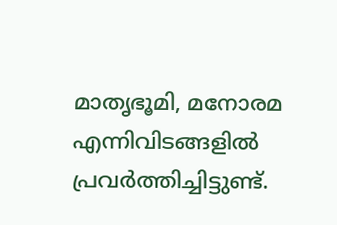മാതൃഭൂമി, മനോരമ എന്നിവിടങ്ങളിൽ പ്രവർത്തിച്ചിട്ടുണ്ട്.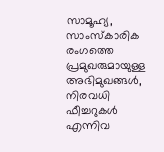സാമൂഹ്യ, സാംസ്‌കാരിക രംഗത്തെ പ്രമുഖരുമായുള്ള അഭിമുഖങ്ങൾ, നിരവധി ഫീച്ചറുകൾ എന്നിവ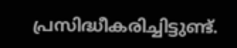പ്രസിദ്ധീകരിച്ചിട്ടുണ്ട്.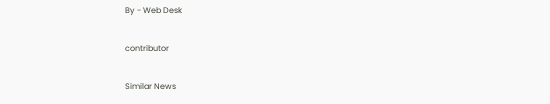By - Web Desk

contributor

Similar News